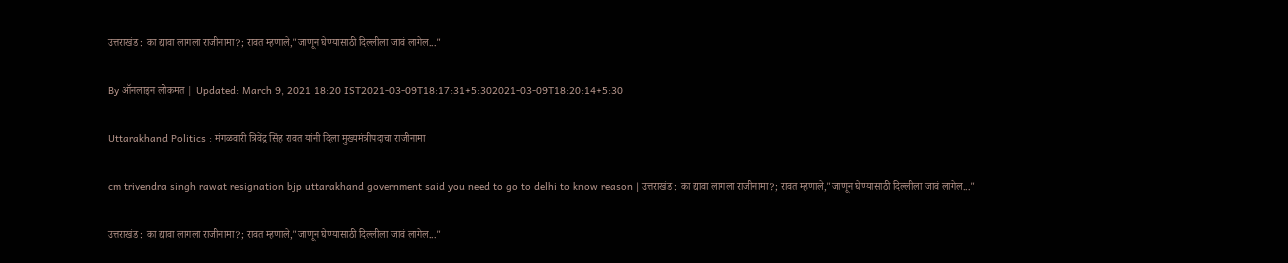उत्तराखंड : का द्यावा लागला राजीनामा?; रावत म्हणाले,"जाणून घेण्यासाठी दिल्लीला जावं लागेल..."

By ऑनलाइन लोकमत | Updated: March 9, 2021 18:20 IST2021-03-09T18:17:31+5:302021-03-09T18:20:14+5:30

Uttarakhand Politics : मंगळवारी त्रिवेंद्र सिंह रावत यांनी दिला मुख्यमंत्रीपदाचा राजीनामा

cm trivendra singh rawat resignation bjp uttarakhand government said you need to go to delhi to know reason | उत्तराखंड : का द्यावा लागला राजीनामा?; रावत म्हणाले,"जाणून घेण्यासाठी दिल्लीला जावं लागेल..."

उत्तराखंड : का द्यावा लागला राजीनामा?; रावत म्हणाले,"जाणून घेण्यासाठी दिल्लीला जावं लागेल..."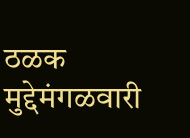ठळक मुद्देमंगळवारी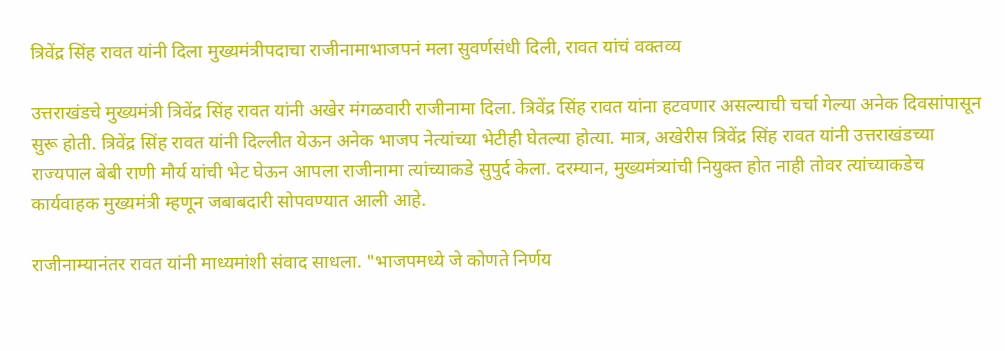त्रिवेंद्र सिंह रावत यांनी दिला मुख्यमंत्रीपदाचा राजीनामाभाजपनं मला सुवर्णसंधी दिली, रावत यांचं वक्तव्य

उत्तराखंडचे मुख्यमंत्री त्रिवेंद्र सिंह रावत यांनी अखेर मंगळवारी राजीनामा दिला. त्रिवेंद्र सिंह रावत यांना हटवणार असल्याची चर्चा गेल्या अनेक दिवसांपासून सुरू होती. त्रिवेंद्र सिंह रावत यांनी दिल्लीत येऊन अनेक भाजप नेत्यांच्या भेटीही घेतल्या होत्या. मात्र, अखेरीस त्रिवेंद्र सिंह रावत यांनी उत्तराखंडच्या राज्यपाल बेबी राणी मौर्य यांची भेट घेऊन आपला राजीनामा त्यांच्याकडे सुपुर्द केला. दरम्यान, मुख्यमंत्र्यांची नियुक्त होत नाही तोवर त्यांच्याकडेच कार्यवाहक मुख्यमंत्री म्हणून जबाबदारी सोपवण्यात आली आहे.

राजीनाम्यानंतर रावत यांनी माध्यमांशी संवाद साधला. "भाजपमध्ये जे कोणते निर्णय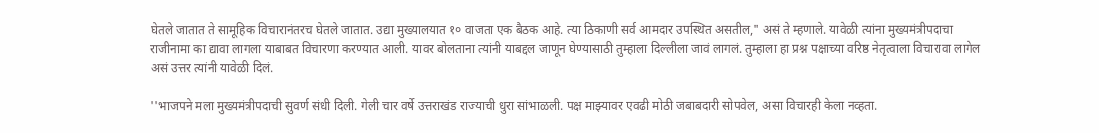घेतले जातात ते सामूहिक विचारानंतरच घेतले जातात. उद्या मुख्यालयात १० वाजता एक बैठक आहे. त्या ठिकाणी सर्व आमदार उपस्थित असतील," असं ते म्हणाले. यावेळी त्यांना मुख्यमंत्रीपदाचा राजीनामा का द्यावा लागला याबाबत विचारणा करण्यात आली. यावर बोलताना त्यांनी याबद्दल जाणून घेण्यासाठी तुम्हाला दिल्लीला जावं लागलं. तुम्हाला हा प्रश्न पक्षाच्या वरिष्ठ नेतृत्वाला विचारावा लागेल असं उत्तर त्यांनी यावेळी दिलं.

''भाजपने मला मुख्यमंत्रीपदाची सुवर्ण संधी दिली. गेली चार वर्षे उत्तराखंड राज्याची धुरा सांभाळली. पक्ष माझ्यावर एवढी मोठी जबाबदारी सोपवेल, असा विचारही केला नव्हता.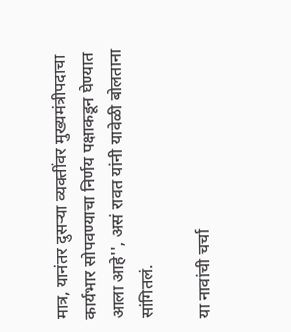मात्र, यानंतर दुसऱ्या व्यक्तींवर मुख्यमंत्रीपदाचा कार्यभार सोपवण्याचा निर्णय पक्षाकडून घेण्यात आला आहे'', असं रावत यांनी यावेळी बोलताना सांगितलं.

या नावांची चर्चा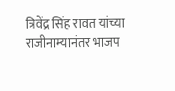त्रिवेंद्र सिंह रावत यांच्या राजीनाम्यानंतर भाजप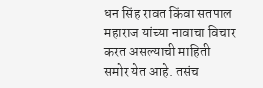धन सिंह रावत किंवा सतपाल महाराज यांच्या नावाचा विचार करत असल्याची माहिती समोर येत आहे. तसंच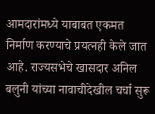आमदारांमध्ये याबाबत एकमत निर्माण करण्याचे प्रयत्नही केले जात आहे. राज्यसभेचे खासदार अनिल बलुनी यांच्या नावाचीदेखील चर्चा सुरू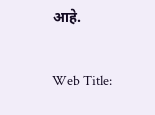आहे.

Web Title: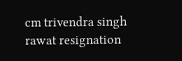cm trivendra singh rawat resignation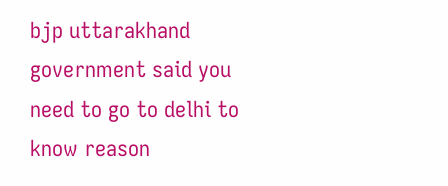bjp uttarakhand government said you need to go to delhi to know reason